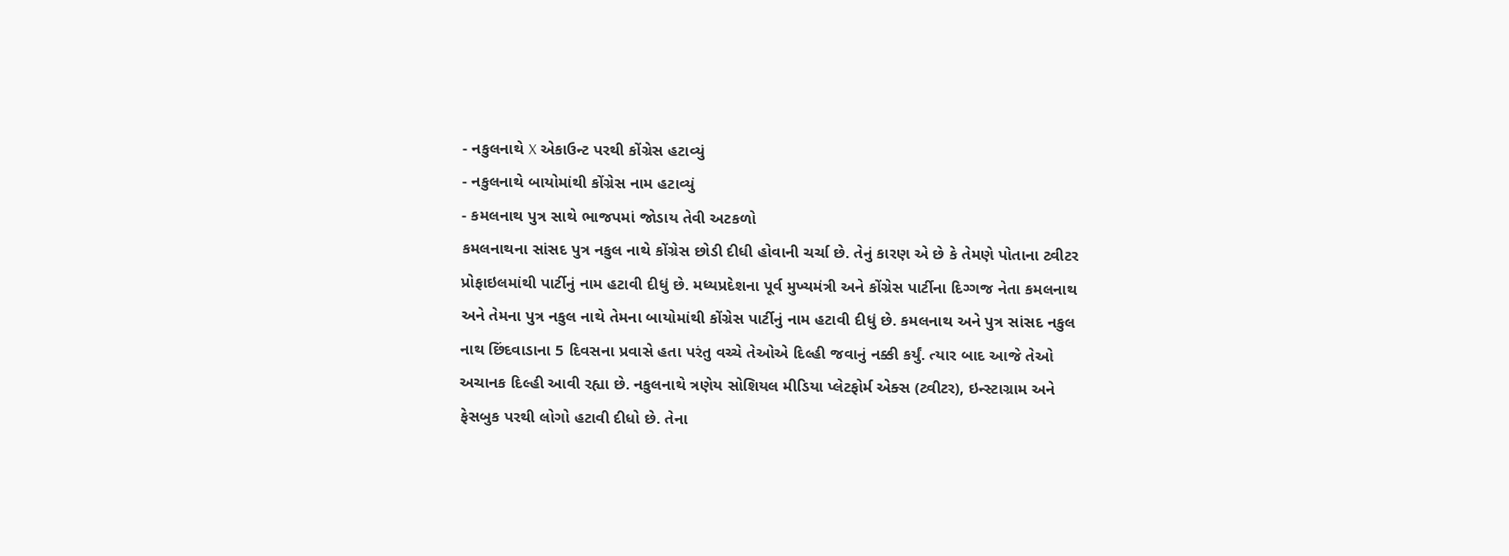- નકુલનાથે X એકાઉન્ટ પરથી કોંગ્રેસ હટાવ્યું
- નકુલનાથે બાયોમાંથી કોંગ્રેસ નામ હટાવ્યું
- કમલનાથ પુત્ર સાથે ભાજપમાં જોડાય તેવી અટકળો
કમલનાથના સાંસદ પુત્ર નકુલ નાથે કોંગ્રેસ છોડી દીધી હોવાની ચર્ચા છે. તેનું કારણ એ છે કે તેમણે પોતાના ટ્વીટર પ્રોફાઇલમાંથી પાર્ટીનું નામ હટાવી દીધું છે. મધ્યપ્રદેશના પૂર્વ મુખ્યમંત્રી અને કોંગ્રેસ પાર્ટીના દિગ્ગજ નેતા કમલનાથ અને તેમના પુત્ર નકુલ નાથે તેમના બાયોમાંથી કોંગ્રેસ પાર્ટીનું નામ હટાવી દીધું છે. કમલનાથ અને પુત્ર સાંસદ નકુલ નાથ છિંદવાડાના 5 દિવસના પ્રવાસે હતા પરંતુ વચ્ચે તેઓએ દિલ્હી જવાનું નક્કી કર્યું. ત્યાર બાદ આજે તેઓ અચાનક દિલ્હી આવી રહ્યા છે. નકુલનાથે ત્રણેય સોશિયલ મીડિયા પ્લેટફોર્મ એક્સ (ટ્વીટર), ઇન્સ્ટાગ્રામ અને ફેસબુક પરથી લોગો હટાવી દીધો છે. તેના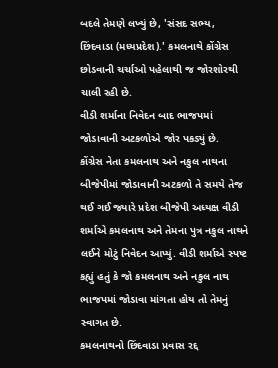બદલે તેમણે લખ્યું છે, 'સંસદ સભ્ય, છિંદવાડા (મધ્યપ્રદેશ).' કમલનાથે કોંગ્રેસ છોડવાની ચર્ચાઓ પહેલાથી જ જોરશોરથી ચાલી રહી છે.
વીડી શર્માના નિવેદન બાદ ભાજપમાં જોડાવાની અટકળોએ જોર પકડ્યું છે.
કોંગ્રેસ નેતા કમલનાથ અને નકુલ નાથના બીજેપીમાં જોડાવાની અટકળો તે સમયે તેજ થઈ ગઈ જ્યારે પ્રદેશ બીજેપી અધ્યક્ષ વીડી શર્માએ કમલનાથ અને તેમના પુત્ર નકુલ નાથને લઈને મોટું નિવેદન આપ્યું. વીડી શર્માએ સ્પષ્ટ કહ્યું હતું કે જો કમલનાથ અને નકુલ નાથ ભાજપમાં જોડાવા માંગતા હોય તો તેમનું સ્વાગત છે.
કમલનાથનો છિંદવાડા પ્રવાસ રદ્દ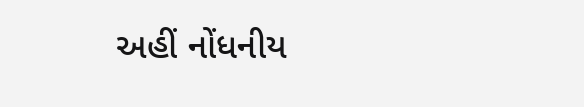અહીં નોંધનીય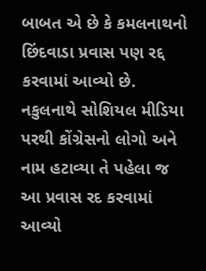બાબત એ છે કે કમલનાથનો છિંદવાડા પ્રવાસ પણ રદ્દ કરવામાં આવ્યો છે. નકુલનાથે સોશિયલ મીડિયા પરથી કોંગ્રેસનો લોગો અને નામ હટાવ્યા તે પહેલા જ આ પ્રવાસ રદ કરવામાં આવ્યો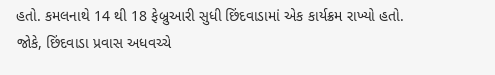હતો. કમલનાથે 14 થી 18 ફેબ્રુઆરી સુધી છિંદવાડામાં એક કાર્યક્રમ રાખ્યો હતો. જોકે, છિંદવાડા પ્રવાસ અધવચ્ચે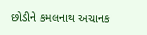છોડીને કમલનાથ અચાનક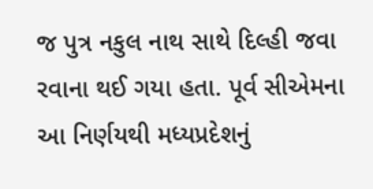જ પુત્ર નકુલ નાથ સાથે દિલ્હી જવા રવાના થઈ ગયા હતા. પૂર્વ સીએમના આ નિર્ણયથી મધ્યપ્રદેશનું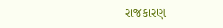રાજકારણ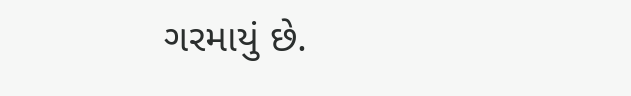ગરમાયું છે.